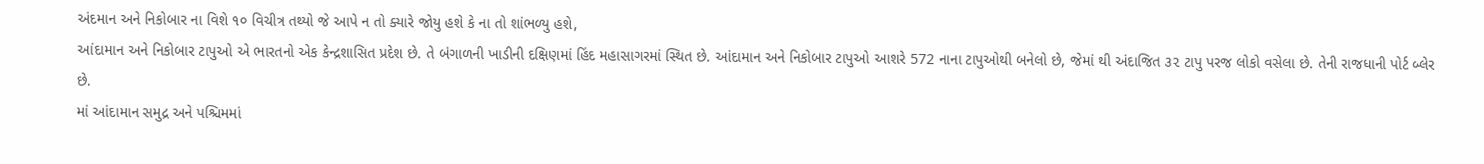અંદમાન અને નિકોબાર ના વિશે ૧૦ વિચીત્ર તથ્યો જે આપે ન તો ક્યારે જોયુ હશે કે ના તો શાંભળ્યુ હશે,
આંદામાન અને નિકોબાર ટાપુઓ એ ભારતનો એક કેન્દ્રશાસિત પ્રદેશ છે. તે બંગાળની ખાડીની દક્ષિણમાં હિંદ મહાસાગરમાં સ્થિત છે. આંદામાન અને નિકોબાર ટાપુઓ આશરે 572 નાના ટાપુઓથી બનેલો છે, જેમાં થી અંદાજિત ૩૨ ટાપુ પરજ લોકો વસેલા છે. તેની રાજધાની પોર્ટ બ્લેર છે.
માં આંદામાન સમુદ્ર અને પશ્ચિમમાં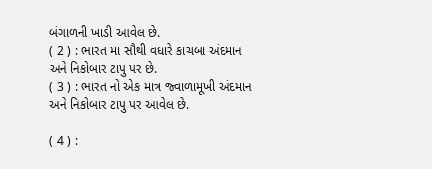બંગાળની ખાડી આવેલ છે.
( 2 ) : ભારત મા સૌથી વધારે કાચબા અંદમાન અને નિકોબાર ટાપુ પર છે.
( 3 ) : ભારત નો એક માત્ર જ્વાળામૂખી અંદમાન અને નિકોબાર ટાપુ પર આવેલ છે.

( 4 ) :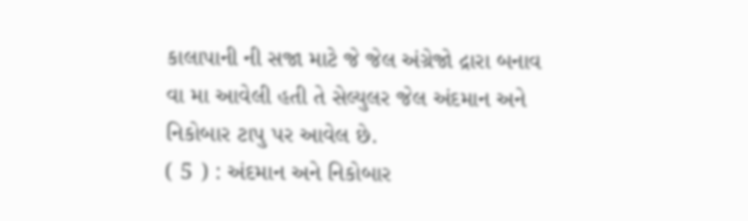કાલાપાની ની સજા માટે જે જેલ અંગ્રેજો દ્રારા બનાવ વા મા આવેલી હતી તે સેલ્યુલર જેલ અંદમાન અને નિકોબાર ટાપુ પર આવેલ છે.
( 5 ) : અંદમાન અને નિકોબાર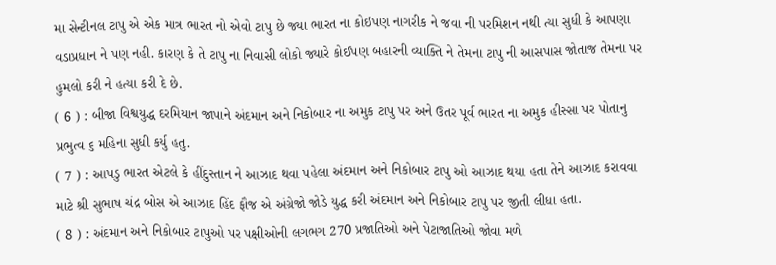મા સેન્ટીનલ ટાપુ એ એક માત્ર ભારત નો એવો ટાપુ છે જ્યા ભારત ના કોઇપણ નાગરીક ને જવા ની પરમિશન નથી ત્યા સુધી કે આપણા વડાપ્રધાન ને પણ નહી. કારણ કે તે ટાપુ ના નિવાસી લોકો જ્યારે કોઈપણ બહારની વ્યાક્તિ ને તેમના ટાપુ ની આસપાસ જોતાજ તેમના પર હુમલો કરી ને હત્યા કરી દે છે.
( 6 ) : બીજા વિશ્વયુદ્ધ દરમિયાન જાપાને અંદમાન અને નિકોબાર ના અમુક ટાપુ પર અને ઉતર પૂર્વ ભારત ના અમુક હીસ્સા પર પોતાનુ પ્રભુત્વ ૬ મહિના સુધી કર્યુ હતુ.
( 7 ) : આપડુ ભારત એટલે કે હીંદુસ્તાન ને આઝાદ થવા પહેલા અંદમાન અને નિકોબાર ટાપુ ઓ આઝાદ થયા હતા તેને આઝાદ કરાવવા માટે શ્રી સુભાષ ચંદ્ર બોસ એ આઝાદ હિંદ ફૌજ એ અંગ્રેજો જોડે યુદ્ધ કરી અંદમાન અને નિકોબાર ટાપુ પર જીતી લીધા હતા.
( 8 ) : અંદમાન અને નિકોબાર ટાપુઓ પર પક્ષીઓની લગભગ 270 પ્રજાતિઓ અને પેટાજાતિઓ જોવા મળે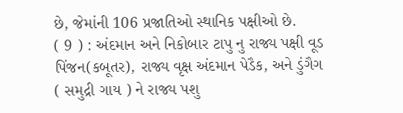છે, જેમાંની 106 પ્રજાતિઓ સ્થાનિક પક્ષીઓ છે.
( 9 ) : અંદમાન અને નિકોબાર ટાપુ નુ રાજ્ય પક્ષી વૂડ પિંજન(કબૂતર), રાજ્ય વૃક્ષ અંદમાન પેડૈક, અને ડુંગૈગ ( સમુદ્રી ગાય ) ને રાજ્ય પશુ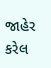જાહેર કરેલ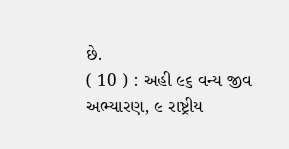છે.
( 10 ) : અહી ૯૬ વન્ય જીવ અભ્યારણ, ૯ રાષ્ટ્રીય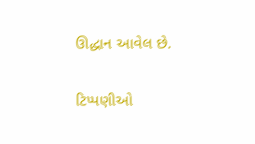ઊદ્ધાન આવેલ છે.

ટિપ્પણીઓ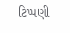ટિપ્પણી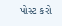પોસ્ટ કરો